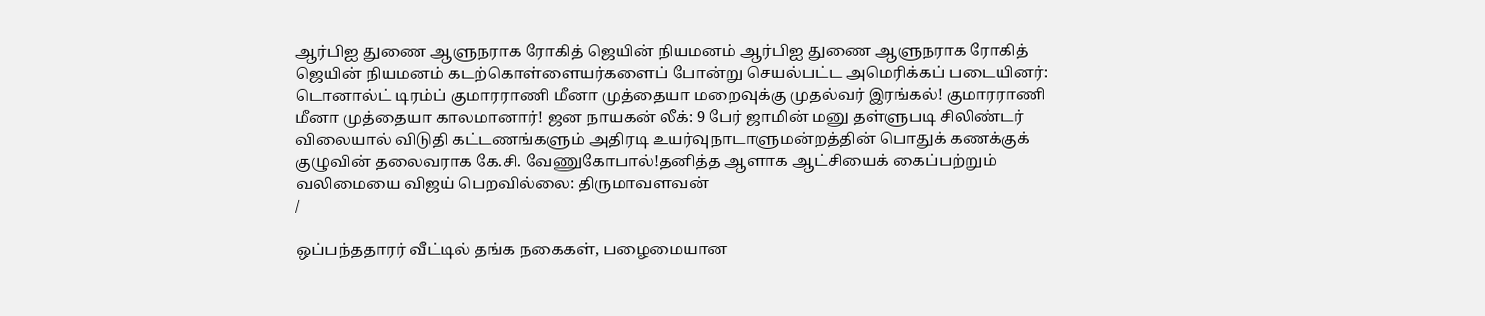ஆர்பிஐ துணை ஆளுநராக ரோகித் ஜெயின் நியமனம் ஆர்பிஐ துணை ஆளுநராக ரோகித் ஜெயின் நியமனம் கடற்கொள்ளையர்களைப் போன்று செயல்பட்ட அமெரிக்கப் படையினர்: டொனால்ட் டிரம்ப் குமாரராணி மீனா முத்தையா மறைவுக்கு முதல்வர் இரங்கல்! குமாரராணி மீனா முத்தையா காலமானார்! ஜன நாயகன் லீக்: 9 பேர் ஜாமின் மனு தள்ளுபடி சிலிண்டர் விலையால் விடுதி கட்டணங்களும் அதிரடி உயர்வுநாடாளுமன்றத்தின் பொதுக் கணக்குக் குழுவின் தலைவராக கே.சி. வேணுகோபால்!தனித்த ஆளாக ஆட்சியைக் கைப்பற்றும் வலிமையை விஜய் பெறவில்லை: திருமாவளவன்
/

ஒப்பந்ததாரர் வீட்டில் தங்க நகைகள், பழைமையான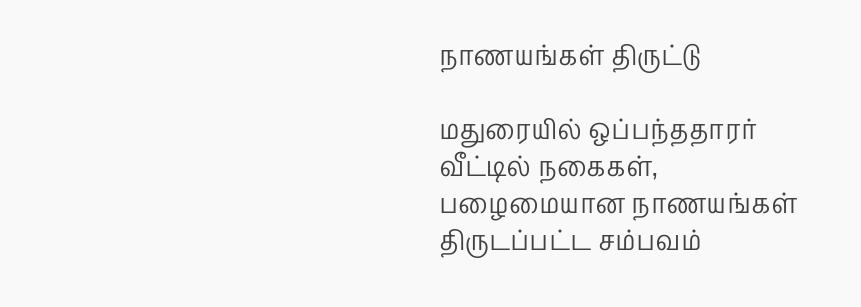நாணயங்கள் திருட்டு

மதுரையில் ஒப்பந்ததாரர் வீட்டில் நகைகள், பழைமையான நாணயங்கள் திருடப்பட்ட சம்பவம்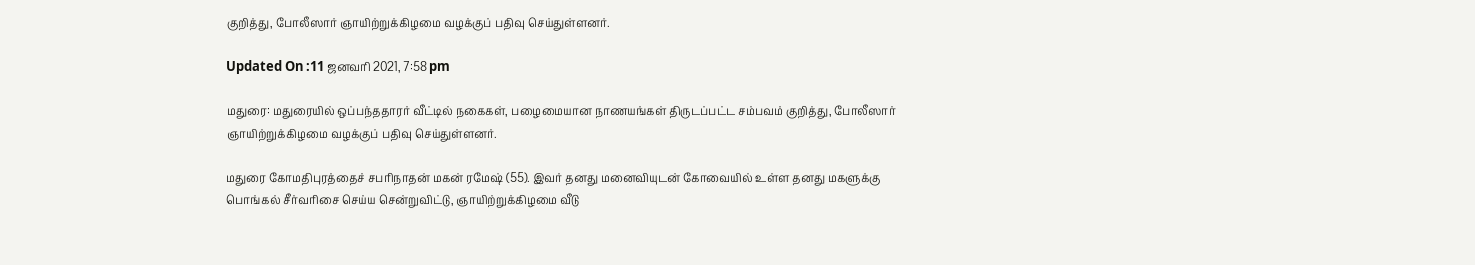குறித்து, போலீஸார் ஞாயிற்றுக்கிழமை வழக்குப் பதிவு செய்துள்ளனர்.

Updated On :11 ஜனவரி 2021, 7:58 pm

மதுரை: மதுரையில் ஒப்பந்ததாரர் வீட்டில் நகைகள், பழைமையான நாணயங்கள் திருடப்பட்ட சம்பவம் குறித்து, போலீஸார் ஞாயிற்றுக்கிழமை வழக்குப் பதிவு செய்துள்ளனர்.

மதுரை கோமதிபுரத்தைச் சபரிநாதன் மகன் ரமேஷ் (55). இவர் தனது மனைவியுடன் கோவையில் உள்ள தனது மகளுக்கு பொங்கல் சீர்வரிசை செய்ய சென்றுவிட்டு, ஞாயிற்றுக்கிழமை வீடு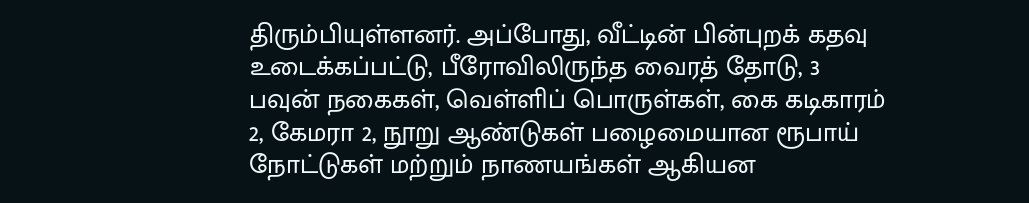திரும்பியுள்ளனர். அப்போது, வீட்டின் பின்புறக் கதவு உடைக்கப்பட்டு, பீரோவிலிருந்த வைரத் தோடு, 3 பவுன் நகைகள், வெள்ளிப் பொருள்கள், கை கடிகாரம் 2, கேமரா 2, நூறு ஆண்டுகள் பழைமையான ரூபாய் நோட்டுகள் மற்றும் நாணயங்கள் ஆகியன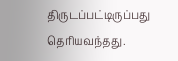திருடப்பட்டிருப்பது தெரியவந்தது.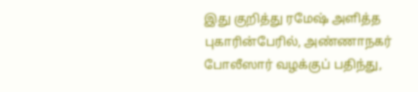இது குறித்து ரமேஷ் அளித்த புகாரின்பேரில், அண்ணாநகர் போலீஸார் வழக்குப் பதிந்து,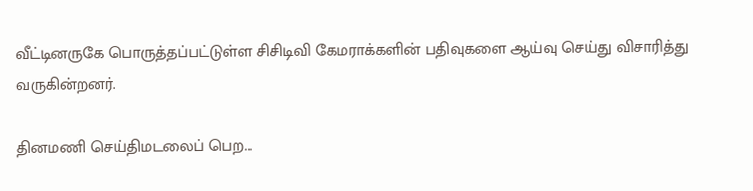வீட்டினருகே பொருத்தப்பட்டுள்ள சிசிடிவி கேமராக்களின் பதிவுகளை ஆய்வு செய்து விசாரித்து வருகின்றனர்.

தினமணி செய்திமடலைப் பெற...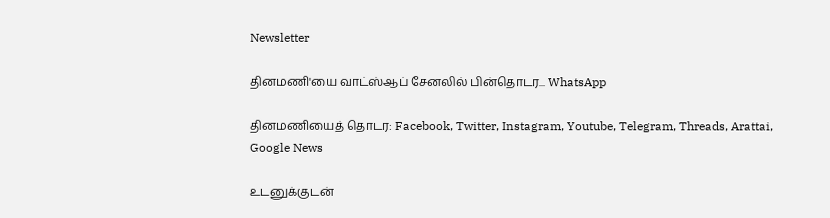Newsletter

தினமணி'யை வாட்ஸ்ஆப் சேனலில் பின்தொடர... WhatsApp

தினமணியைத் தொடர: Facebook, Twitter, Instagram, Youtube, Telegram, Threads, Arattai, Google News

உடனுக்குடன்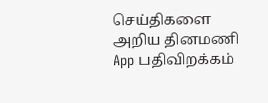செய்திகளை அறிய தினமணி App பதிவிறக்கம்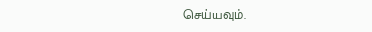செய்யவும்.